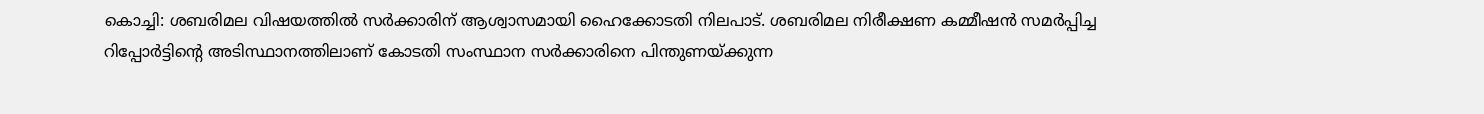കൊച്ചി: ശബരിമല വിഷയത്തിൽ സർക്കാരിന് ആശ്വാസമായി ഹൈക്കോടതി നിലപാട്. ശബരിമല നിരീക്ഷണ കമ്മീഷൻ സമർപ്പിച്ച റിപ്പോർട്ടിന്റെ അടിസ്ഥാനത്തിലാണ് കോടതി സംസ്ഥാന സർക്കാരിനെ പിന്തുണയ്ക്കുന്ന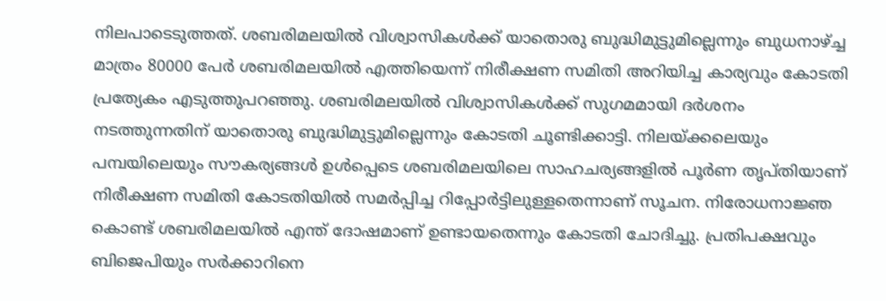നിലപാടെടുത്തത്. ശബരിമലയിൽ വിശ്വാസികൾക്ക് യാതൊരു ബുദ്ധിമുട്ടുമില്ലെന്നും ബുധനാഴ്ച്ച മാത്രം 80000 പേർ ശബരിമലയിൽ എത്തിയെന്ന് നിരീക്ഷണ സമിതി അറിയിച്ച കാര്യവും കോടതി പ്രത്യേകം എടുത്തുപറഞ്ഞു. ശബരിമലയിൽ വിശ്വാസികൾക്ക് സുഗമമായി ദർശനം നടത്തുന്നതിന് യാതൊരു ബുദ്ധിമുട്ടുമില്ലെന്നും കോടതി ചൂണ്ടിക്കാട്ടി. നിലയ്ക്കലെയും പമ്പയിലെയും സൗകര്യങ്ങൾ ഉൾപ്പെടെ ശബരിമലയിലെ സാഹചര്യങ്ങളിൽ പൂർണ തൃപ്തിയാണ് നിരീക്ഷണ സമിതി കോടതിയിൽ സമർപ്പിച്ച റിപ്പോർട്ടിലുള്ളതെന്നാണ് സൂചന. നിരോധനാജ്ഞ കൊണ്ട് ശബരിമലയിൽ എന്ത് ദോഷമാണ് ഉണ്ടായതെന്നും കോടതി ചോദിച്ചു. പ്രതിപക്ഷവും ബിജെപിയും സർക്കാറിനെ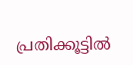പ്രതിക്കൂട്ടിൽ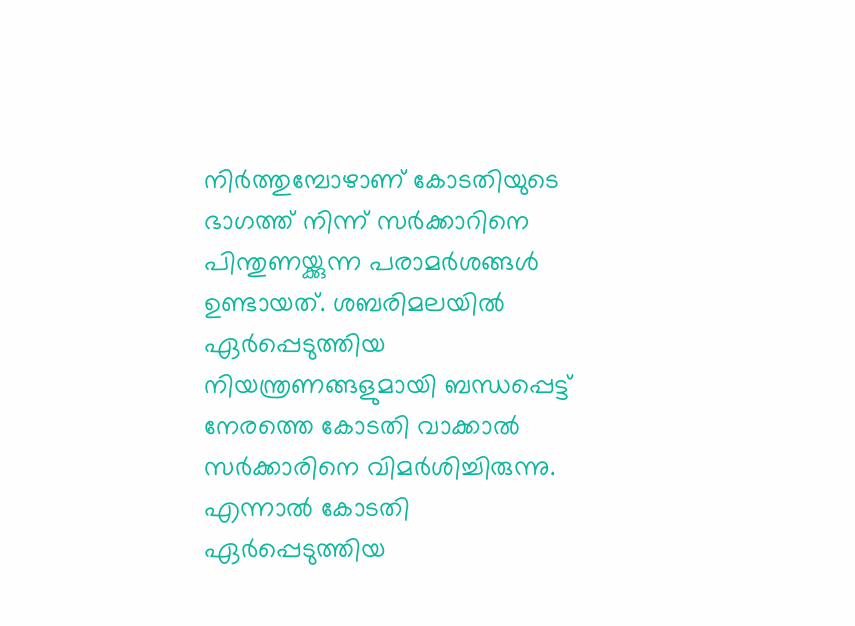നിർത്തുമ്പോഴാണ് കോടതിയുടെ ഭാഗത്ത് നിന്ന് സർക്കാറിനെ പിന്തുണയ്ക്കുന്ന പരാമർശങ്ങൾ ഉണ്ടായത്. ശബരിമലയിൽ ഏർപ്പെടുത്തിയ നിയന്ത്രണങ്ങളുമായി ബന്ധപ്പെട്ട് നേരത്തെ കോടതി വാക്കാൽ സർക്കാരിനെ വിമർശിച്ചിരുന്നു. എന്നാൽ കോടതി ഏർപ്പെടുത്തിയ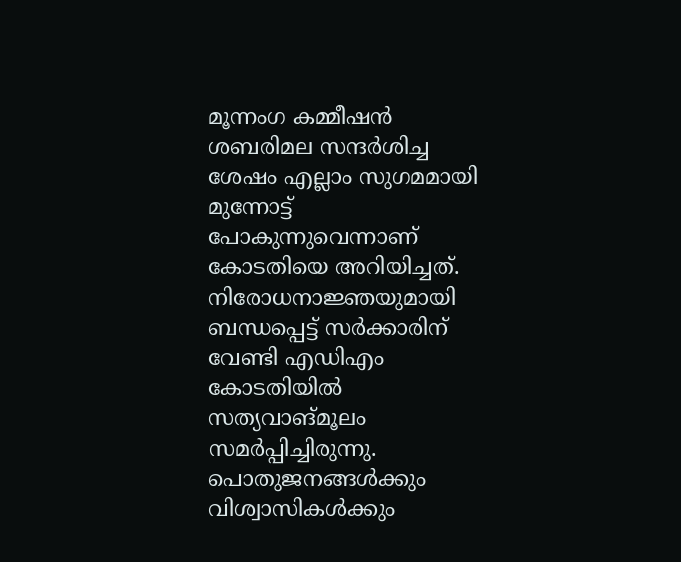മൂന്നംഗ കമ്മീഷൻ ശബരിമല സന്ദർശിച്ച ശേഷം എല്ലാം സുഗമമായി മുന്നോട്ട് പോകുന്നുവെന്നാണ് കോടതിയെ അറിയിച്ചത്. നിരോധനാജ്ഞയുമായി ബന്ധപ്പെട്ട് സർക്കാരിന് വേണ്ടി എഡിഎം കോടതിയിൽ സത്യവാങ്മൂലം സമർപ്പിച്ചിരുന്നു. പൊതുജനങ്ങൾക്കും വിശ്വാസികൾക്കും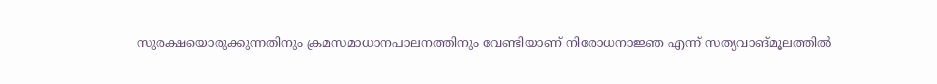സുരക്ഷയൊരുക്കുന്നതിനും ക്രമസമാധാനപാലനത്തിനും വേണ്ടിയാണ് നിരോധനാജ്ഞ എന്ന് സത്യവാങ്മൂലത്തിൽ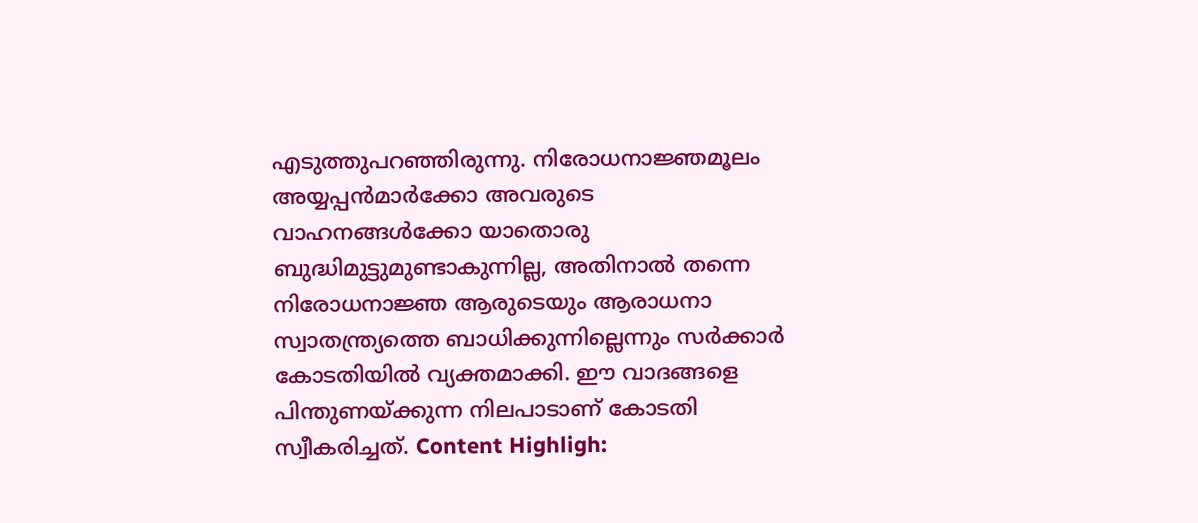എടുത്തുപറഞ്ഞിരുന്നു. നിരോധനാജ്ഞമൂലം അയ്യപ്പൻമാർക്കോ അവരുടെ വാഹനങ്ങൾക്കോ യാതൊരു ബുദ്ധിമുട്ടുമുണ്ടാകുന്നില്ല, അതിനാൽ തന്നെ നിരോധനാജ്ഞ ആരുടെയും ആരാധനാ സ്വാതന്ത്ര്യത്തെ ബാധിക്കുന്നില്ലെന്നും സർക്കാർ കോടതിയിൽ വ്യക്തമാക്കി. ഈ വാദങ്ങളെ പിന്തുണയ്ക്കുന്ന നിലപാടാണ് കോടതി സ്വീകരിച്ചത്. Content Highligh: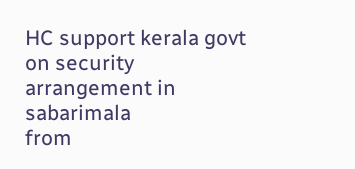HC support kerala govt on security arrangement in sabarimala
from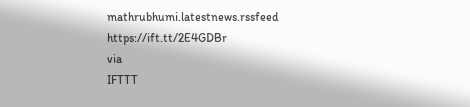mathrubhumi.latestnews.rssfeed https://ift.tt/2E4GDBr
via
IFTTT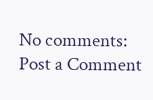No comments:
Post a Comment